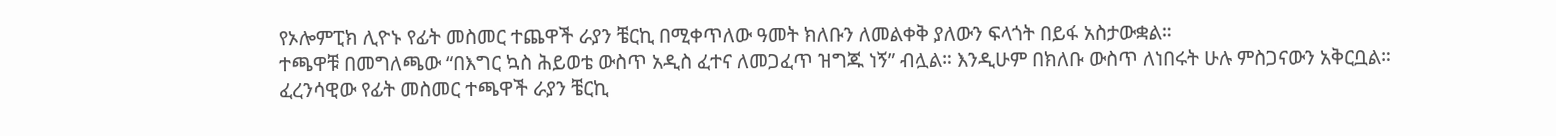የኦሎምፒክ ሊዮኑ የፊት መስመር ተጨዋች ራያን ቼርኪ በሚቀጥለው ዓመት ክለቡን ለመልቀቅ ያለውን ፍላጎት በይፋ አስታውቋል።
ተጫዋቹ በመግለጫው “በእግር ኳስ ሕይወቴ ውስጥ አዲስ ፈተና ለመጋፈጥ ዝግጁ ነኝ” ብሏል። እንዲሁም በክለቡ ውስጥ ለነበሩት ሁሉ ምስጋናውን አቅርቧል።
ፈረንሳዊው የፊት መስመር ተጫዋች ራያን ቼርኪ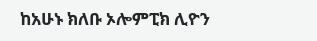ከአሁኑ ክለቡ ኦሎምፒክ ሊዮን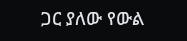ጋር ያለው የውል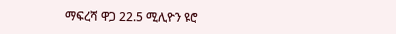ማፍረሻ ዋጋ 22.5 ሚሊዮን ዩሮ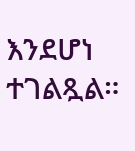እንደሆነ ተገልጿል።